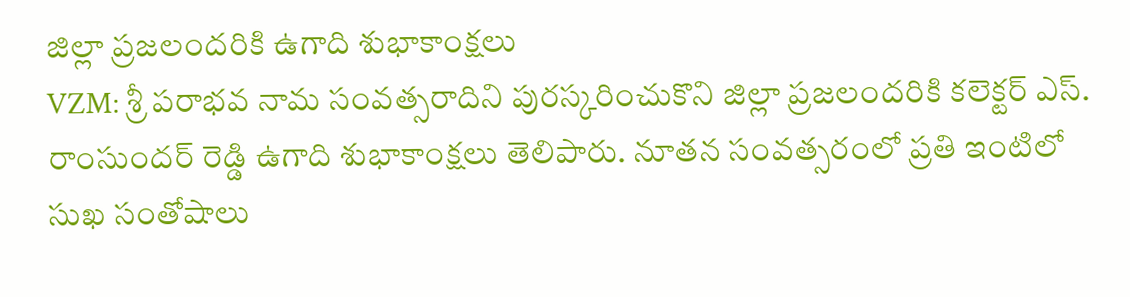జిల్లా ప్రజలందరికి ఉగాది శుభాకాంక్షలు
VZM: శ్రీ పరాభవ నామ సంవత్సరాదిని పురస్కరించుకొని జిల్లా ప్రజలందరికి కలెక్టర్ ఎస్. రాంసుందర్ రెడ్డి ఉగాది శుభాకాంక్షలు తెలిపారు. నూతన సంవత్సరంలో ప్రతి ఇంటిలో సుఖ సంతోషాలు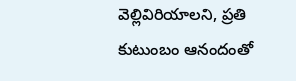వెల్లివిరియాలని, ప్రతి కుటుంబం ఆనందంతో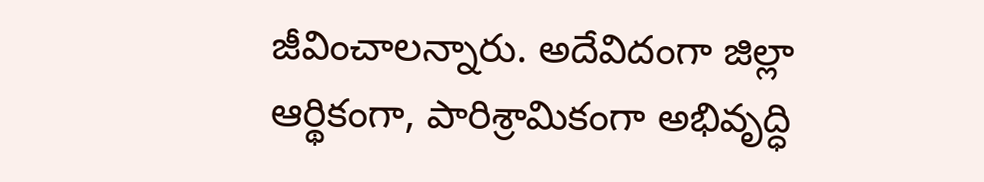జీవించాలన్నారు. అదేవిదంగా జిల్లా ఆర్థికంగా, పారిశ్రామికంగా అభివృద్ధి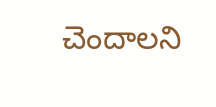చెందాలని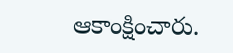ఆకాంక్షించారు.